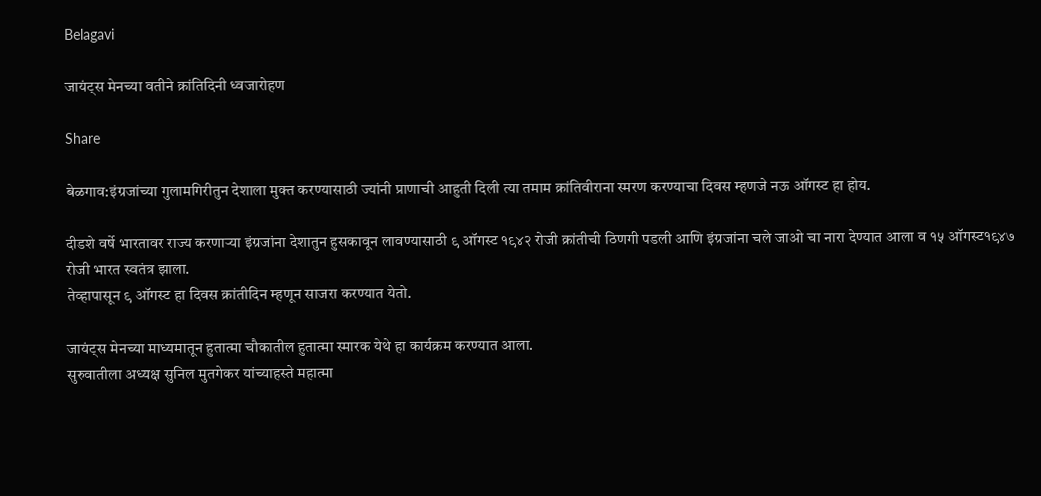Belagavi

जायंट्स मेनच्या वतीने क्रांतिदिनी ध्वजारोहण

Share

बेळगाव:इंग्रजांच्या गुलामगिरीतुन देशाला मुक्त करण्यासाठी ज्यांनी प्राणाची आहुती दिली त्या तमाम क्रांतिवीराना स्मरण करण्याचा दिवस म्हणजे नऊ ऑगस्ट हा होय.

दीडशे वर्षे भारतावर राज्य करणाऱ्या इंग्रजांना देशातुन हुसकावून लावण्यासाठी ९ ऑगस्ट १९४२ रोजी क्रांतीची ठिणगी पडली आणि इंग्रजांना चले जाओ चा नारा देण्यात आला व १५ ऑगस्ट१९४७ रोजी भारत स्वतंत्र झाला.
तेव्हापासून ९ ऑगस्ट हा दिवस क्रांतीदिन म्हणून साजरा करण्यात येतो.

जायंट्स मेनच्या माध्यमातून हुतात्मा चौकातील हुतात्मा स्मारक येथे हा कार्यक्रम करण्यात आला.
सुरुवातीला अध्यक्ष सुनिल मुतगेकर यांच्याहस्ते महात्मा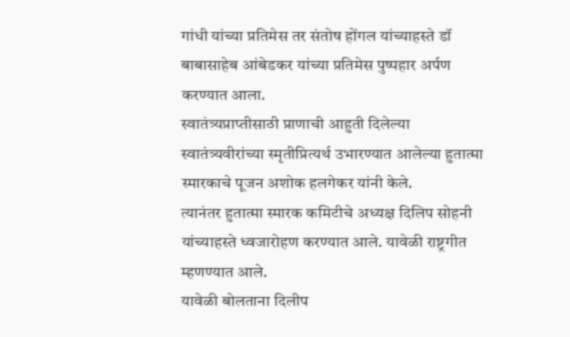गांधी यांच्या प्रतिमेस तर संतोष होंगल यांच्याहस्ते डॉ बाबासाहेब आंबेडकर यांच्या प्रतिमेस पुष्पहार अर्पण करण्यात आला.
स्वातंत्र्यप्राप्तीसाठी प्राणाची आहुती दिलेल्या स्वातंत्र्यवीरांच्या स्मृतीप्रित्यर्थ उभारण्यात आलेल्या हुतात्मा स्मारकाचे पूजन अशोक हलगेकर यांनी केले.
त्यानंतर हुतात्मा स्मारक कमिटीचे अध्यक्ष दिलिप सोहनी यांच्याहस्ते ध्वजारोहण करण्यात आले. यावेळी राष्ट्रगीत म्हणण्यात आले.
यावेळी बोलताना दिलीप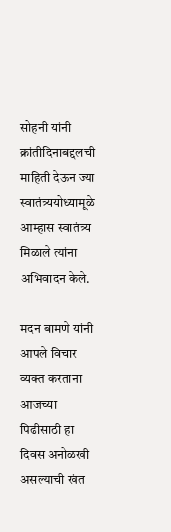सोहनी यांनी क्रांतीदिनाबद्दलची माहिती देऊन ज्या स्वातंत्र्ययोध्यामूळे आम्हास स्वातंत्र्य मिळाले त्यांना अभिवादन केले.

मदन बामणे यांनी आपले विचार व्यक्त करताना आजच्या पिढीसाठी हा दिवस अनोळखी असल्याची खंत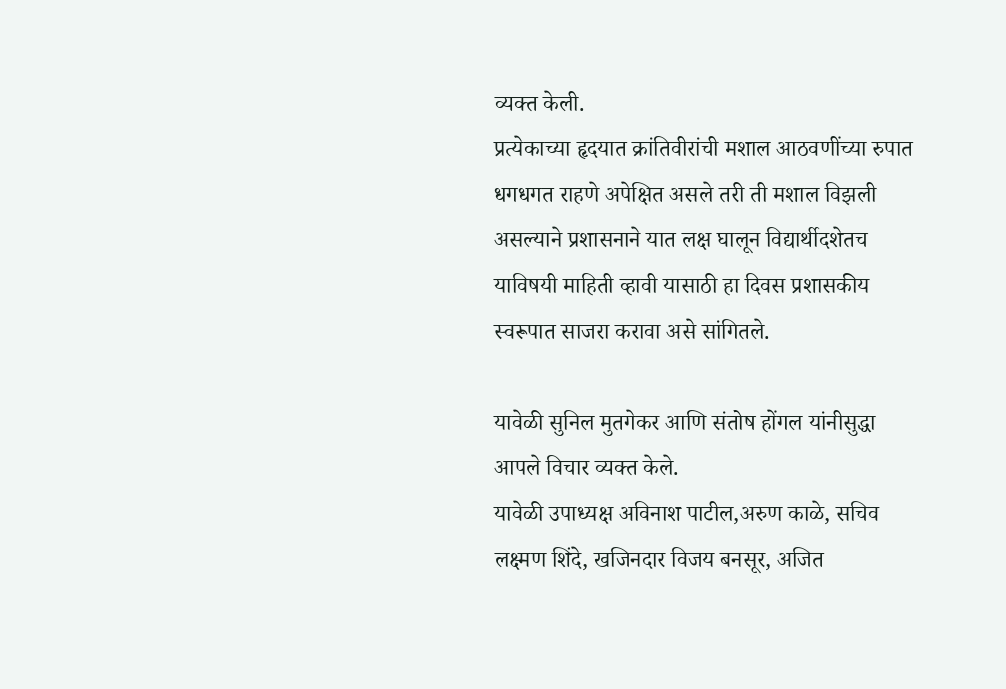व्यक्त केली.
प्रत्येकाच्या हृदयात क्रांतिवीरांची मशाल आठवणींच्या रुपात धगधगत राहणे अपेक्षित असले तरी ती मशाल विझली असल्याने प्रशासनाने यात लक्ष घालून विद्यार्थीदशेतच याविषयी माहिती व्हावी यासाठी हा दिवस प्रशासकीय स्वरूपात साजरा करावा असे सांगितले.

यावेळी सुनिल मुतगेकर आणि संतोष होंगल यांनीसुद्धा आपले विचार व्यक्त केले.
यावेळी उपाध्यक्ष अविनाश पाटील,अरुण काळे, सचिव लक्ष्मण शिंदे, खजिनदार विजय बनसूर, अजित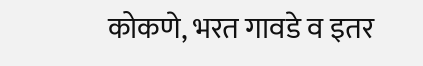कोकणे, भरत गावडे व इतर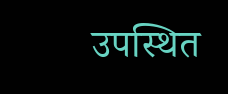उपस्थित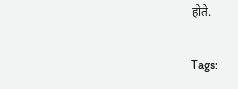होते.

Tags: